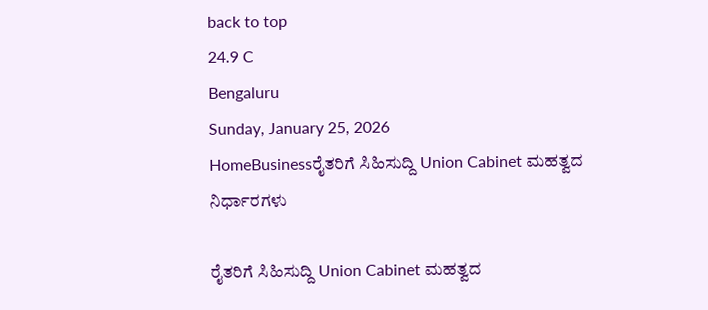back to top
24.9 C
Bengaluru
Sunday, January 25, 2026
HomeBusinessರೈತರಿಗೆ ಸಿಹಿಸುದ್ದಿ Union Cabinet ಮಹತ್ವದ ನಿರ್ಧಾರಗಳು

ರೈತರಿಗೆ ಸಿಹಿಸುದ್ದಿ Union Cabinet ಮಹತ್ವದ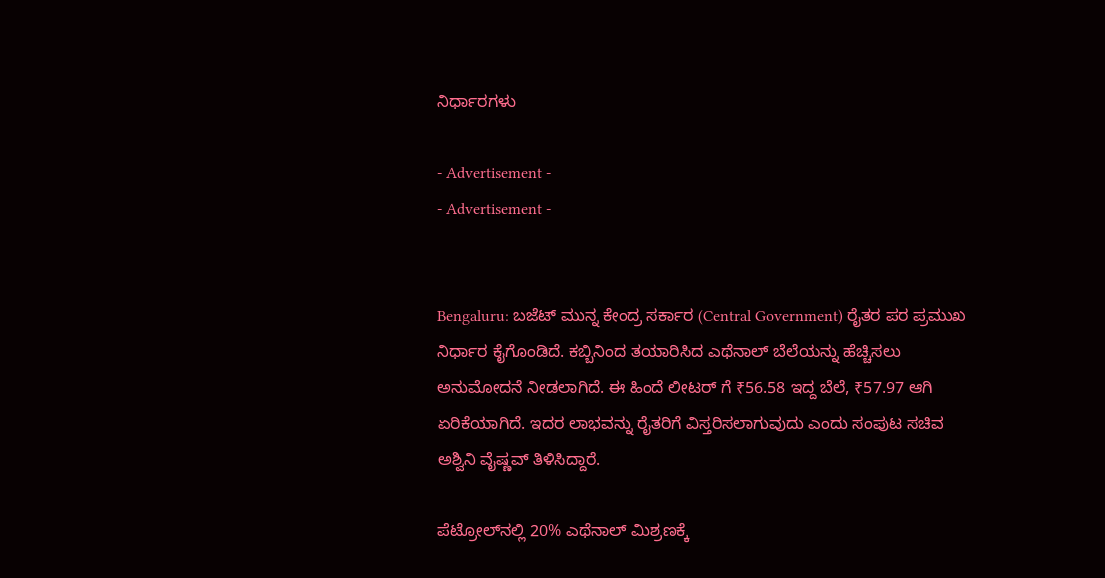ನಿರ್ಧಾರಗಳು

- Advertisement -
- Advertisement -


Bengaluru: ಬಜೆಟ್ ಮುನ್ನ ಕೇಂದ್ರ ಸರ್ಕಾರ (Central Government) ರೈತರ ಪರ ಪ್ರಮುಖ ನಿರ್ಧಾರ ಕೈಗೊಂಡಿದೆ. ಕಬ್ಬಿನಿಂದ ತಯಾರಿಸಿದ ಎಥೆನಾಲ್ ಬೆಲೆಯನ್ನು ಹೆಚ್ಚಿಸಲು ಅನುಮೋದನೆ ನೀಡಲಾಗಿದೆ. ಈ ಹಿಂದೆ ಲೀಟರ್‌ ಗೆ ₹56.58 ಇದ್ದ ಬೆಲೆ, ₹57.97 ಆಗಿ ಏರಿಕೆಯಾಗಿದೆ. ಇದರ ಲಾಭವನ್ನು ರೈತರಿಗೆ ವಿಸ್ತರಿಸಲಾಗುವುದು ಎಂದು ಸಂಪುಟ ಸಚಿವ ಅಶ್ವಿನಿ ವೈಷ್ಣವ್ ತಿಳಿಸಿದ್ದಾರೆ.

ಪೆಟ್ರೋಲ್‌ನಲ್ಲಿ 20% ಎಥೆನಾಲ್ ಮಿಶ್ರಣಕ್ಕೆ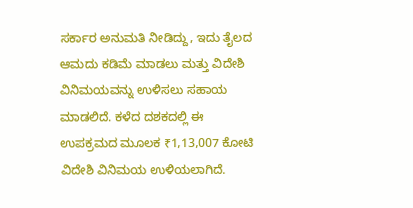ಸರ್ಕಾರ ಅನುಮತಿ ನೀಡಿದ್ದು, ಇದು ತೈಲದ ಆಮದು ಕಡಿಮೆ ಮಾಡಲು ಮತ್ತು ವಿದೇಶಿ ವಿನಿಮಯವನ್ನು ಉಳಿಸಲು ಸಹಾಯ ಮಾಡಲಿದೆ. ಕಳೆದ ದಶಕದಲ್ಲಿ ಈ ಉಪಕ್ರಮದ ಮೂಲಕ ₹1,13,007 ಕೋಟಿ ವಿದೇಶಿ ವಿನಿಮಯ ಉಳಿಯಲಾಗಿದೆ.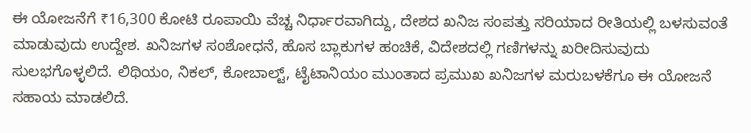ಈ ಯೋಜನೆಗೆ ₹16,300 ಕೋಟಿ ರೂಪಾಯಿ ವೆಚ್ಚ ನಿರ್ಧಾರವಾಗಿದ್ದು, ದೇಶದ ಖನಿಜ ಸಂಪತ್ತು ಸರಿಯಾದ ರೀತಿಯಲ್ಲಿ ಬಳಸುವಂತೆ ಮಾಡುವುದು ಉದ್ದೇಶ. ಖನಿಜಗಳ ಸಂಶೋಧನೆ, ಹೊಸ ಬ್ಲಾಕುಗಳ ಹಂಚಿಕೆ, ವಿದೇಶದಲ್ಲಿ ಗಣಿಗಳನ್ನು ಖರೀದಿಸುವುದು ಸುಲಭಗೊಳ್ಳಲಿದೆ. ಲಿಥಿಯಂ, ನಿಕಲ್, ಕೋಬಾಲ್ಟ್, ಟೈಟಾನಿಯಂ ಮುಂತಾದ ಪ್ರಮುಖ ಖನಿಜಗಳ ಮರುಬಳಕೆಗೂ ಈ ಯೋಜನೆ ಸಹಾಯ ಮಾಡಲಿದೆ.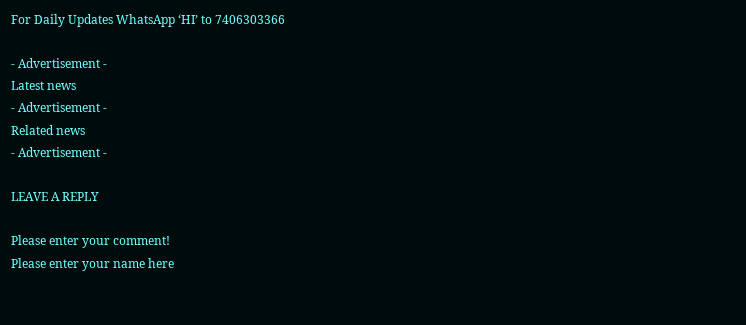For Daily Updates WhatsApp ‘HI’ to 7406303366

- Advertisement -
Latest news
- Advertisement -
Related news
- Advertisement -

LEAVE A REPLY

Please enter your comment!
Please enter your name here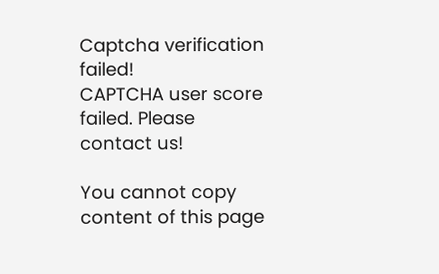Captcha verification failed!
CAPTCHA user score failed. Please contact us!

You cannot copy content of this page